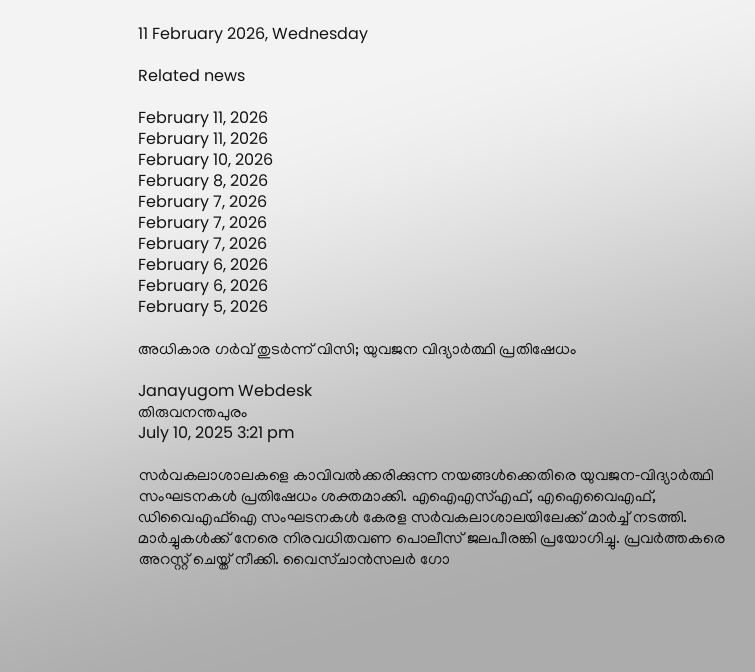11 February 2026, Wednesday

Related news

February 11, 2026
February 11, 2026
February 10, 2026
February 8, 2026
February 7, 2026
February 7, 2026
February 7, 2026
February 6, 2026
February 6, 2026
February 5, 2026

അധികാര ഗര്‍വ് തുടര്‍ന്ന് വിസി; യുവജന വിദ്യാര്‍ത്ഥി പ്രതിഷേധം

Janayugom Webdesk
തിരുവനന്തപുരം
July 10, 2025 3:21 pm

സര്‍വകലാശാലകളെ കാവിവല്‍ക്കരിക്കുന്ന നയങ്ങള്‍ക്കെതിരെ യുവജന‑വിദ്യാര്‍ത്ഥി സംഘടനകള്‍ പ്രതിഷേധം ശക്തമാക്കി. എഐഎസ്എഫ്, എഐവൈഎഫ്, ഡിവൈഎഫ്ഐ സംഘടനകള്‍ കേരള സര്‍വകലാശാലയിലേക്ക് മാര്‍ച്ച് നടത്തി. മാര്‍ച്ചുകള്‍ക്ക് നേരെ നിരവധിതവണ പൊലീസ് ജലപീരങ്കി പ്രയോഗിച്ചു. പ്രവര്‍ത്തകരെ അറസ്റ്റ് ചെയ്ത് നീക്കി. വൈസ്ചാന്‍സലര്‍ ഗോ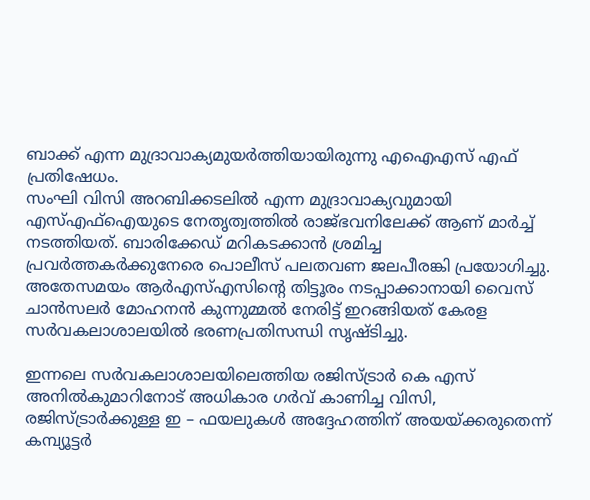ബാക്ക് എന്ന മുദ്രാവാക്യമുയര്‍ത്തിയായിരുന്നു എഐഎസ് എഫ് പ്രതിഷേധം.
സംഘി വിസി അറബിക്കടലില്‍ എന്ന മുദ്രാവാക്യവുമായി എസ്എഫ്ഐയുടെ നേതൃത്വത്തില്‍ രാജ്ഭവനിലേക്ക് ആണ് മാര്‍ച്ച് നടത്തിയത്. ബാരിക്കേഡ് മറികടക്കാൻ ശ്രമിച്ച പ്രവര്‍ത്തകര്‍ക്കുനേരെ പൊലീസ് പലതവണ ജലപീരങ്കി പ്രയോഗിച്ചു. അതേസമയം ആർഎസ്എസിന്റെ തിട്ടൂരം നടപ്പാക്കാനായി വൈസ് ചാൻസലര്‍ മോഹനൻ കുന്നുമ്മല്‍ നേരിട്ട് ഇറങ്ങിയത് കേരള സര്‍വകലാശാലയില്‍ ഭരണപ്രതിസന്ധി സൃഷ്ടിച്ചു.

ഇന്നലെ സര്‍വകലാശാലയിലെത്തിയ രജിസ്ട്രാര്‍ കെ എസ് അനില്‍കുമാറിനോട് അധികാര ഗര്‍വ് കാണിച്ച വിസി, രജിസ്ട്രാർക്കുള്ള ഇ – ഫയലുകൾ അദ്ദേഹത്തിന് അയയ്ക്കരുതെന്ന് കമ്പ്യൂട്ടർ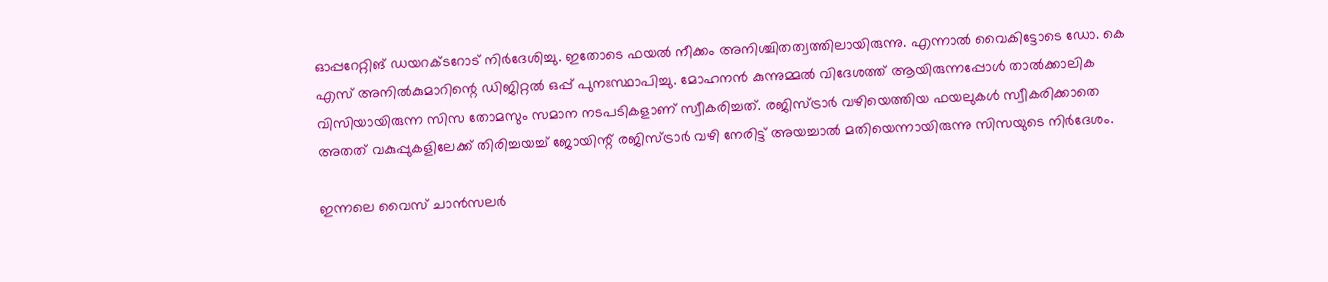ഓപ്പറേറ്റിങ് ഡയറക്ടറോട് നിർദേശിച്ചു. ഇതോടെ ഫയൽ നീക്കം അനിശ്ചിതത്വത്തിലായിരുന്നു. എന്നാൽ വൈകിട്ടോടെ ഡോ. കെ എസ് അനിൽകുമാറിന്റെ ഡിജിറ്റൽ ഒപ്പ് പുനഃസ്ഥാപിച്ചു. മോഹനൻ കുന്നുമ്മല്‍ വിദേശത്ത് ആയിരുന്നപ്പോള്‍ താൽക്കാലിക വിസിയായിരുന്ന സിസ തോമസും സമാന നടപടികളാണ് സ്വീകരിച്ചത്. രജിസ്ട്രാർ വഴിയെത്തിയ ഫയലുകൾ സ്വീകരിക്കാതെ അതത് വകുപ്പുകളിലേക്ക് തിരിച്ചയച്ച് ജോയിന്റ് രജിസ്ട്രാർ വഴി നേരിട്ട് അയച്ചാൽ മതിയെന്നായിരുന്നു സിസയുടെ നിർദേശം.

ഇന്നലെ വൈസ് ചാൻസലര്‍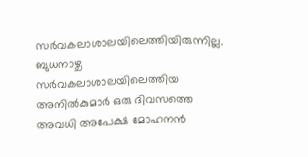സര്‍വകലാശാലയിലെത്തിയിരുന്നില്ല. ബുധനാഴ്ച സർവകലാശാലയിലെത്തിയ അനിൽകുമാർ ഒരു ദിവസത്തെ അവധി അപേക്ഷ മോഹനൻ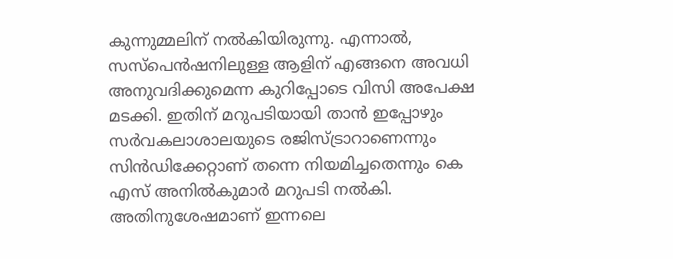കുന്നുമ്മലിന് നൽകിയിരുന്നു. എന്നാൽ, സസ്പെൻഷനിലുള്ള ആളിന് എങ്ങനെ അവധി അനുവദിക്കുമെന്ന കുറിപ്പോടെ വിസി അപേക്ഷ മടക്കി. ഇതിന് മറുപടിയായി താൻ ഇപ്പോഴും സർവകലാശാലയുടെ രജിസ്ട്രാറാണെന്നും സിൻഡിക്കേറ്റാണ് തന്നെ നിയമിച്ചതെന്നും കെ എസ് അനിൽകുമാർ മറുപടി നൽകി. അതിനുശേഷമാണ് ഇന്നലെ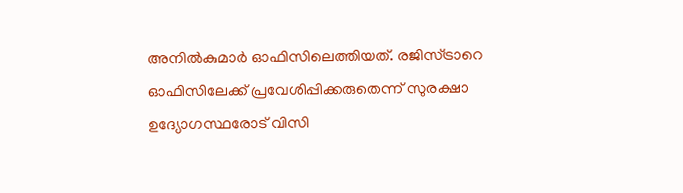അനില്‍കുമാര്‍ ഓഫിസിലെത്തിയത്. രജിസ്ട്രാറെ ഓഫിസിലേക്ക് പ്രവേശിപ്പിക്കരുതെന്ന് സുരക്ഷാ ഉദ്യോഗസ്ഥരോട് വിസി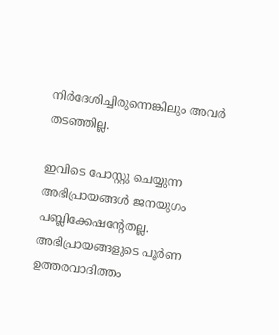നിര്‍ദേശിച്ചിരുന്നെങ്കിലും അവര്‍ ത‍ടഞ്ഞില്ല.

ഇവിടെ പോസ്റ്റു ചെയ്യുന്ന അഭിപ്രായങ്ങള്‍ ജനയുഗം പബ്ലിക്കേഷന്റേതല്ല. അഭിപ്രായങ്ങളുടെ പൂര്‍ണ ഉത്തരവാദിത്തം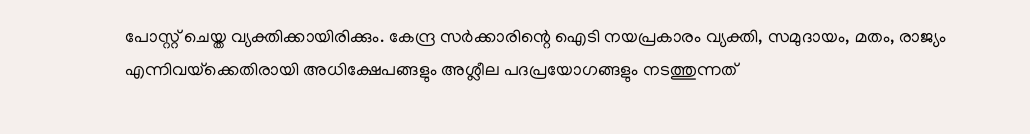പോസ്റ്റ് ചെയ്ത വ്യക്തിക്കായിരിക്കും. കേന്ദ്ര സര്‍ക്കാരിന്റെ ഐടി നയപ്രകാരം വ്യക്തി, സമുദായം, മതം, രാജ്യം എന്നിവയ്‌ക്കെതിരായി അധിക്ഷേപങ്ങളും അശ്ലീല പദപ്രയോഗങ്ങളും നടത്തുന്നത്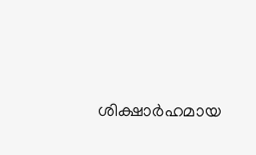ശിക്ഷാര്‍ഹമായ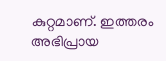കുറ്റമാണ്. ഇത്തരം അഭിപ്രായ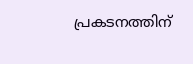പ്രകടനത്തിന്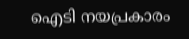ഐടി നയപ്രകാരം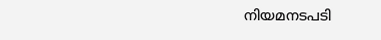നിയമനടപടി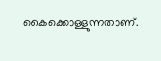കൈക്കൊള്ളുന്നതാണ്.